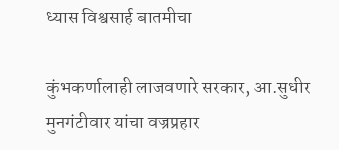ध्यास विश्वसार्ह बातमीचा

कुंभकर्णालाही लाजवणारे सरकार, आ.सुधीर मुनगंटीवार यांचा वज्रप्रहार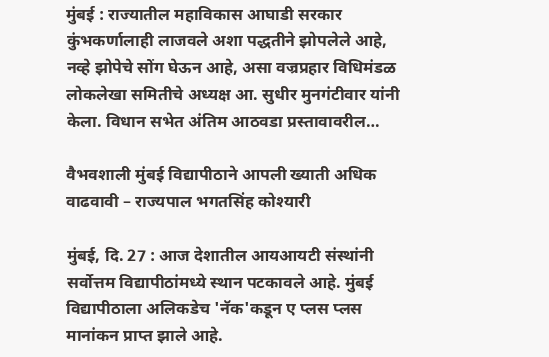मुंबई : राज्यातील महाविकास आघाडी सरकार कुंभकर्णालाही लाजवले अशा पद्धतीने झोपलेले आहे, नव्हे झोपेचे सोंग घेऊन आहे, असा वज्रप्रहार विधिमंडळ लोकलेखा समितीचे अध्यक्ष आ. सुधीर मुनगंटीवार यांनी केला. विधान सभेत अंतिम आठवडा प्रस्तावावरील…

वैभवशाली मुंबई विद्यापीठाने आपली ख्याती अधिक वाढवावी – राज्यपाल भगतसिंह कोश्यारी

मुंबई, दि. 27 : आज देशातील आयआयटी संस्थांनी सर्वोत्तम विद्यापीठांमध्ये स्थान पटकावले आहे. मुंबई विद्यापीठाला अलिकडेच 'नॅक'कडून ए प्लस प्लस मानांकन प्राप्त झाले आहे.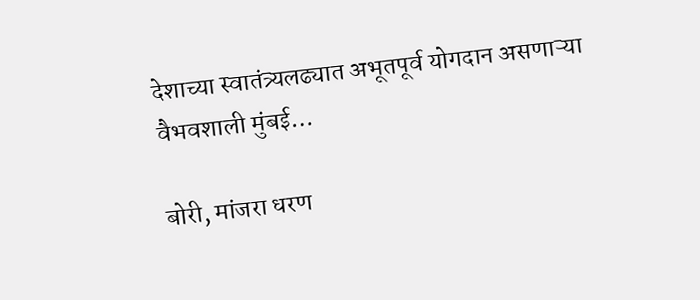देशाच्या स्वातंत्र्यलढ्यात अभूतपूर्व योगदान असणाऱ्या वैभवशाली मुंबई…

बोरी, मांजरा धरण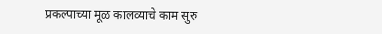प्रकल्पाच्या मूळ कालव्याचे काम सुरु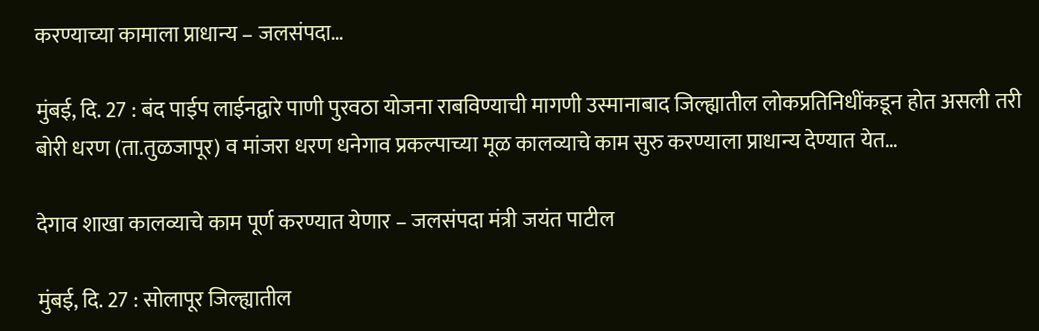करण्याच्या कामाला प्राधान्य – जलसंपदा…

मुंबई, दि. 27 : बंद पाईप लाईनद्वारे पाणी पुरवठा योजना राबविण्याची मागणी उस्मानाबाद जिल्ह्यातील लोकप्रतिनिधींकडून होत असली तरी बोरी धरण (ता.तुळजापूर) व मांजरा धरण धनेगाव प्रकल्पाच्या मूळ कालव्याचे काम सुरु करण्याला प्राधान्य देण्यात येत…

देगाव शाखा कालव्याचे काम पूर्ण करण्यात येणार – जलसंपदा मंत्री जयंत पाटील

मुंबई, दि. 27 : सोलापूर जिल्ह्यातील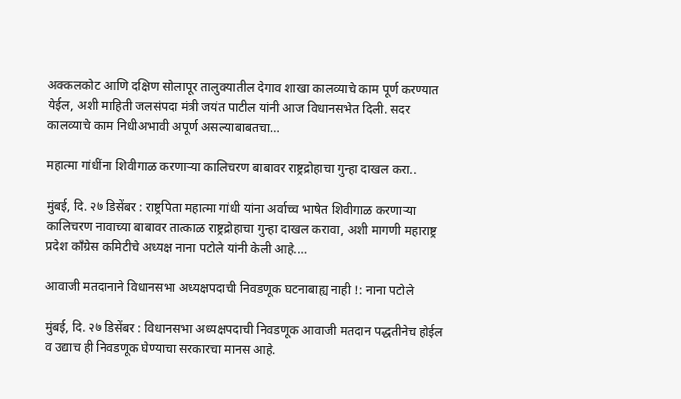अक्कलकोट आणि दक्षिण सोलापूर तालुक्यातील देगाव शाखा कालव्याचे काम पूर्ण करण्यात येईल, अशी माहिती जलसंपदा मंत्री जयंत पाटील यांनी आज विधानसभेत दिली. सदर कालव्याचे काम निधीअभावी अपूर्ण असल्याबाबतचा…

महात्मा गांधींना शिवीगाळ करणाऱ्या कालिचरण बाबावर राष्ट्रद्रोहाचा गुन्हा दाखल करा..

मुंबई, दि. २७ डिसेंबर : राष्ट्रपिता महात्मा गांधी यांना अर्वाच्च भाषेत शिवीगाळ करणाऱ्या कालिचरण नावाच्या बाबावर तात्काळ राष्ट्रद्रोहाचा गुन्हा दाखल करावा, अशी मागणी महाराष्ट्र प्रदेश काँग्रेस कमिटीचे अध्यक्ष नाना पटोले यांनी केली आहे.…

आवाजी मतदानाने विधानसभा अध्यक्षपदाची निवडणूक घटनाबाह्य नाही !: नाना पटोले

मुंबई, दि. २७ डिसेंबर : विधानसभा अध्यक्षपदाची निवडणूक आवाजी मतदान पद्धतीनेच होईल व उद्याच ही निवडणूक घेण्याचा सरकारचा मानस आहे.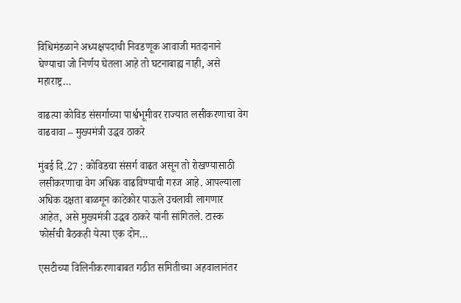विधिमंडळाने अध्यक्षपदाची निवडणूक आवाजी मतदानाने घेण्याचा जो निर्णय घेतला आहे तो घटनाबाह्य नाही, असे महाराष्ट्र…

वाढत्या कोविड संसर्गाच्या पार्श्वभूमीवर राज्यात लसीकरणाचा वेग वाढवावा – मुख्यमंत्री उद्धव ठाकरे

मुंबई दि.27 : कोविडचा संसर्ग वाढत असून तो रोखण्यासाठी लसीकरणाचा वेग अधिक वाढविण्याची गरज आहे. आपल्याला अधिक दक्षता बाळगून काटेकोर पाऊले उचलावी लागणार आहेत, असे मुख्यमंत्री उद्धव ठाकरे यांनी सांगितले. टास्क फोर्सची बैठकही येत्या एक दोन…

एसटीच्या विलिनीकरणाबाबत गठीत समितीच्या अहवालानंतर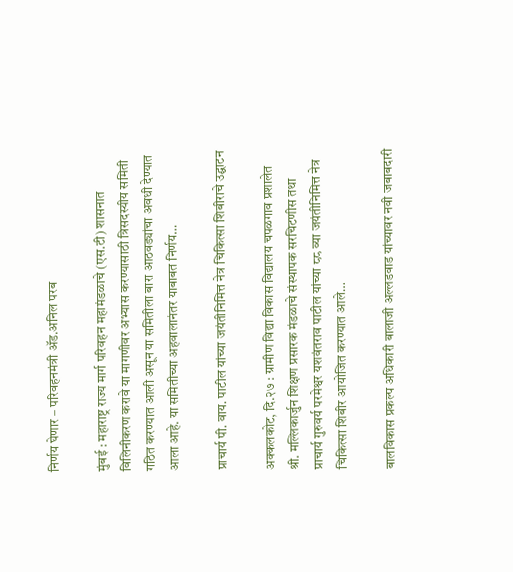निर्णय घेणार – परिवहनमंत्री ॲड.अनिल परब

मुंबई : महाराष्ट्र राज्य मार्ग परिवहन महामंडळाचे (एस.टी) शासनात विलिनीकरण करावे या मागणीवर अभ्यास करण्यासाठी त्रिसदस्यीय समिती गठित करण्यात आली असून या समितीला बारा आठवड्यांचा अवधी देण्यात आला आहे. या समितीच्या अहवालानंतर याबाबत निर्णय…

प्राचार्य पी. वाय. पाटील यांच्या जयंतीनिमित्त नेत्र चिकित्सा शिबीराचे उद्घाटन

अक्कलकोट, दि.२७ : ग्रामीण विद्या विकास विद्यालय चपळगाव प्रशालेत श्री. मल्लिकार्जुन शिक्षण प्रसारक मंडळाचे संस्थापक सरचिटणीस तथा प्राचार्य गुरुवर्य परमेश्वर यशवंतराव पाटील यांच्या ८८ व्या जयंतीनिमित्त नेत्र चिकित्सा शिबीर आयोजित करण्यात आले…

बालविकास प्रकल्प अधिकारी बालाजी अल्लडवाड यांच्यावर नवी जबाबदारी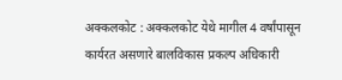अक्कलकोट : अक्कलकोट येथे मागील 4 वर्षांपासून कार्यरत असणारे बालविकास प्रकल्प अधिकारी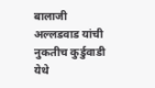बालाजी अल्लडवाड यांची नुकतीच कुर्डुवाडी येथे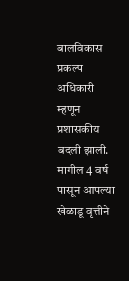बालविकास प्रकल्प अधिकारी म्हणून प्रशासकीय बदली झाली.  मागील 4 वर्ष पासून आपल्या खेळाडू वृत्तीने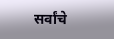सर्वांचे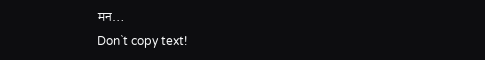मन…
Don`t copy text!